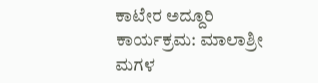ಕಾಟೇರ ಅದ್ದೂರಿ ಕಾರ್ಯಕ್ರಮ: ಮಾಲಾಶ್ರೀ ಮಗಳ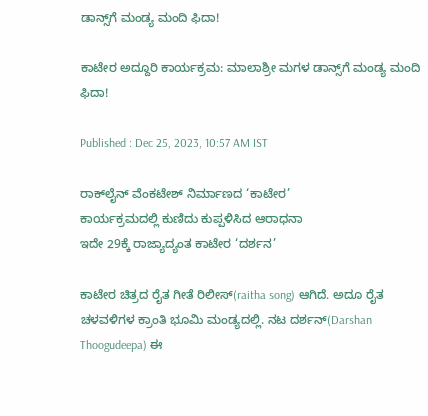ಡಾನ್ಸ್‌ಗೆ ಮಂಡ್ಯ ಮಂದಿ ಫಿದಾ!

ಕಾಟೇರ ಅದ್ದೂರಿ ಕಾರ್ಯಕ್ರಮ: ಮಾಲಾಶ್ರೀ ಮಗಳ ಡಾನ್ಸ್‌ಗೆ ಮಂಡ್ಯ ಮಂದಿ ಫಿದಾ!

Published : Dec 25, 2023, 10:57 AM IST

ರಾಕ್‌ಲೈನ್‌ ವೆಂಕಟೇಶ್ ನಿರ್ಮಾಣದ ‘ಕಾಟೇರ’
ಕಾರ್ಯಕ್ರಮದಲ್ಲಿ ಕುಣಿದು ಕುಪ್ಪಳಿಸಿದ ಆರಾಧನಾ
ಇದೇ 29ಕ್ಕೆ ರಾಜ್ಯಾದ್ಯಂತ ಕಾಟೇರ ‘ದರ್ಶನ’

ಕಾಟೇರ ಚಿತ್ರದ ರೈತ ಗೀತೆ ರಿಲೀಸ್(raitha song) ಆಗಿದೆ. ಅದೂ ರೈತ ಚಳವಳಿಗಳ ಕ್ರಾಂತಿ ಭೂಮಿ ಮಂಡ್ಯದಲ್ಲಿ. ನಟ ದರ್ಶನ್(Darshan Thoogudeepa) ಈ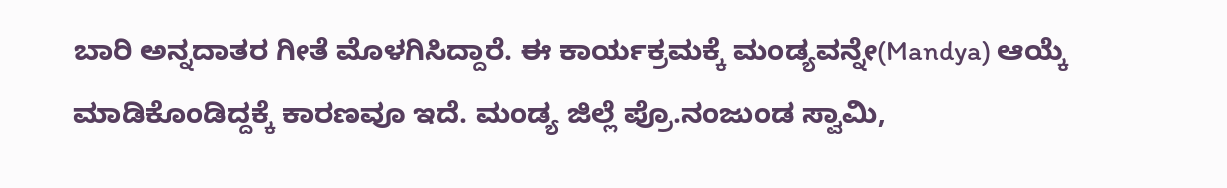ಬಾರಿ ಅನ್ನದಾತರ ಗೀತೆ ಮೊಳಗಿಸಿದ್ದಾರೆ. ಈ ಕಾರ್ಯಕ್ರಮಕ್ಕೆ ಮಂಡ್ಯವನ್ನೇ(Mandya) ಆಯ್ಕೆ ಮಾಡಿಕೊಂಡಿದ್ದಕ್ಕೆ ಕಾರಣವೂ ಇದೆ. ಮಂಡ್ಯ ಜಿಲ್ಲೆ ಪ್ರೊ.ನಂಜುಂಡ ಸ್ವಾಮಿ,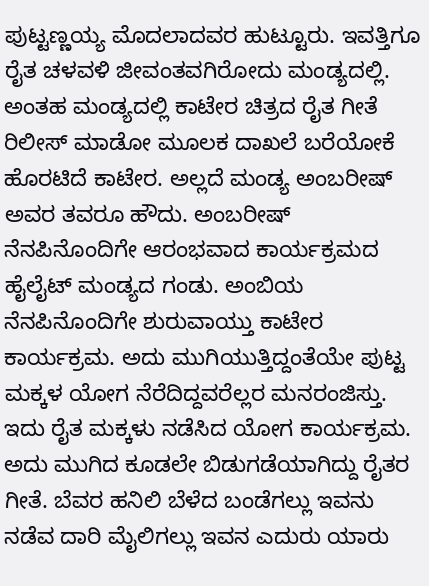ಪುಟ್ಟಣ್ಣಯ್ಯ ಮೊದಲಾದವರ ಹುಟ್ಟೂರು. ಇವತ್ತಿಗೂ ರೈತ ಚಳವಳಿ ಜೀವಂತವಗಿರೋದು ಮಂಡ್ಯದಲ್ಲಿ. ಅಂತಹ ಮಂಡ್ಯದಲ್ಲಿ ಕಾಟೇರ ಚಿತ್ರದ ರೈತ ಗೀತೆ ರಿಲೀಸ್ ಮಾಡೋ ಮೂಲಕ ದಾಖಲೆ ಬರೆಯೋಕೆ ಹೊರಟಿದೆ ಕಾಟೇರ. ಅಲ್ಲದೆ ಮಂಡ್ಯ ಅಂಬರೀಷ್ ಅವರ ತವರೂ ಹೌದು. ಅಂಬರೀಷ್ ನೆನಪಿನೊಂದಿಗೇ ಆರಂಭವಾದ ಕಾರ್ಯಕ್ರಮದ ಹೈಲೈಟ್ ಮಂಡ್ಯದ ಗಂಡು. ಅಂಬಿಯ ನೆನಪಿನೊಂದಿಗೇ ಶುರುವಾಯ್ತು ಕಾಟೇರ ಕಾರ್ಯಕ್ರಮ. ಅದು ಮುಗಿಯುತ್ತಿದ್ದಂತೆಯೇ ಪುಟ್ಟ ಮಕ್ಕಳ ಯೋಗ ನೆರೆದಿದ್ದವರೆಲ್ಲರ ಮನರಂಜಿಸ್ತು. ಇದು ರೈತ ಮಕ್ಕಳು ನಡೆಸಿದ ಯೋಗ ಕಾರ್ಯಕ್ರಮ. ಅದು ಮುಗಿದ ಕೂಡಲೇ ಬಿಡುಗಡೆಯಾಗಿದ್ದು ರೈತರ ಗೀತೆ. ಬೆವರ ಹನಿಲಿ ಬೆಳೆದ ಬಂಡೆಗಲ್ಲು ಇವನು ನಡೆವ ದಾರಿ ಮೈಲಿಗಲ್ಲು ಇವನ ಎದುರು ಯಾರು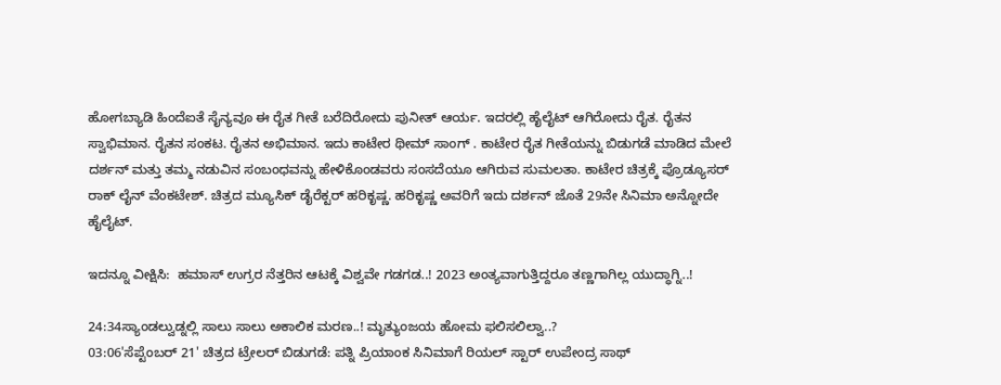ಹೋಗಬ್ಯಾಡಿ ಹಿಂದೆಐತೆ ಸೈನ್ಯವೂ ಈ ರೈತ ಗೀತೆ ಬರೆದಿರೋದು ಪುನೀತ್ ಆರ್ಯ. ಇದರಲ್ಲಿ ಹೈಲೈಟ್ ಆಗಿರೋದು ರೈತ. ರೈತನ ಸ್ವಾಭಿಮಾನ. ರೈತನ ಸಂಕಟ. ರೈತನ ಅಭಿಮಾನ. ಇದು ಕಾಟೇರ ಥೀಮ್ ಸಾಂಗ್ . ಕಾಟೇರ ರೈತ ಗೀತೆಯನ್ನು ಬಿಡುಗಡೆ ಮಾಡಿದ ಮೇಲೆ ದರ್ಶನ್ ಮತ್ತು ತಮ್ಮ ನಡುವಿನ ಸಂಬಂಧವನ್ನು ಹೇಳಿಕೊಂಡವರು ಸಂಸದೆಯೂ ಆಗಿರುವ ಸುಮಲತಾ. ಕಾಟೇರ ಚಿತ್ರಕ್ಕೆ ಪ್ರೊಡ್ಯೂಸರ್ ರಾಕ್ ಲೈನ್ ವೆಂಕಟೇಶ್. ಚಿತ್ರದ ಮ್ಯೂಸಿಕ್ ಡೈರೆಕ್ಟರ್ ಹರಿಕೃಷ್ಣ. ಹರಿಕೃಷ್ಣ ಅವರಿಗೆ ಇದು ದರ್ಶನ್ ಜೊತೆ 29ನೇ ಸಿನಿಮಾ ಅನ್ನೋದೇ ಹೈಲೈಟ್.

ಇದನ್ನೂ ವೀಕ್ಷಿಸಿ:  ಹಮಾಸ್ ಉಗ್ರರ ನೆತ್ತರಿನ ಆಟಕ್ಕೆ ವಿಶ್ವವೇ ಗಡಗಡ..! 2023 ಅಂತ್ಯವಾಗುತ್ತಿದ್ದರೂ ತಣ್ಣಗಾಗಿಲ್ಲ ಯುದ್ಧಾಗ್ನಿ..!

24:34ಸ್ಯಾಂಡಲ್ವುಡ್ನಲ್ಲಿ ಸಾಲು ಸಾಲು ಅಕಾಲಿಕ ಮರಣ..! ಮೃತ್ಯುಂಜಯ ಹೋಮ ಫಲಿಸಲಿಲ್ವಾ..?
03:06'ಸೆಪ್ಟೆಂಬರ್ 21' ಚಿತ್ರದ ಟ್ರೇಲರ್ ಬಿಡುಗಡೆ: ಪತ್ನಿ ಪ್ರಿಯಾಂಕ ಸಿನಿಮಾಗೆ ರಿಯಲ್ ಸ್ಟಾರ್ ಉಪೇಂದ್ರ ಸಾಥ್‌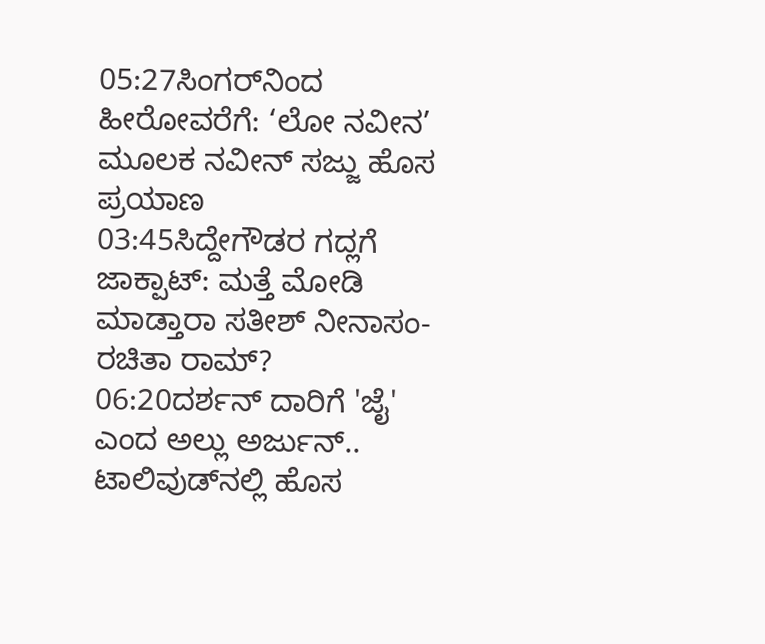05:27ಸಿಂಗರ್‌ನಿಂದ ಹೀರೋವರೆಗೆ: ‘ಲೋ ನವೀನ’ ಮೂಲಕ ನವೀನ್ ಸಜ್ಜು ಹೊಸ ಪ್ರಯಾಣ
03:45ಸಿದ್ದೇಗೌಡರ ಗದ್ಲಗೆ ಜಾಕ್ಪಾಟ್: ಮತ್ತೆ ಮೋಡಿ ಮಾಡ್ತಾರಾ ಸತೀಶ್ ನೀನಾಸಂ-ರಚಿತಾ ರಾಮ್?
06:20ದರ್ಶನ್‌ ದಾರಿಗೆ 'ಜೈ' ಎಂದ ಅಲ್ಲು ಅರ್ಜುನ್.. ಟಾಲಿವುಡ್‌ನಲ್ಲಿ ಹೊಸ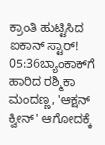ಕ್ರಾಂತಿ ಹುಟ್ಟಿಸಿದ ಐಕಾನ್ ಸ್ಟಾರ್!
05:36ಬ್ಯಾಂಕಾಕ್‌ಗೆ ಹಾರಿದ ರಶ್ಮಿಕಾ ಮಂದಣ್ಣ, 'ಆಕ್ಷನ್ ಕ್ವೀನ್' ಆಗೋದಕ್ಕೆ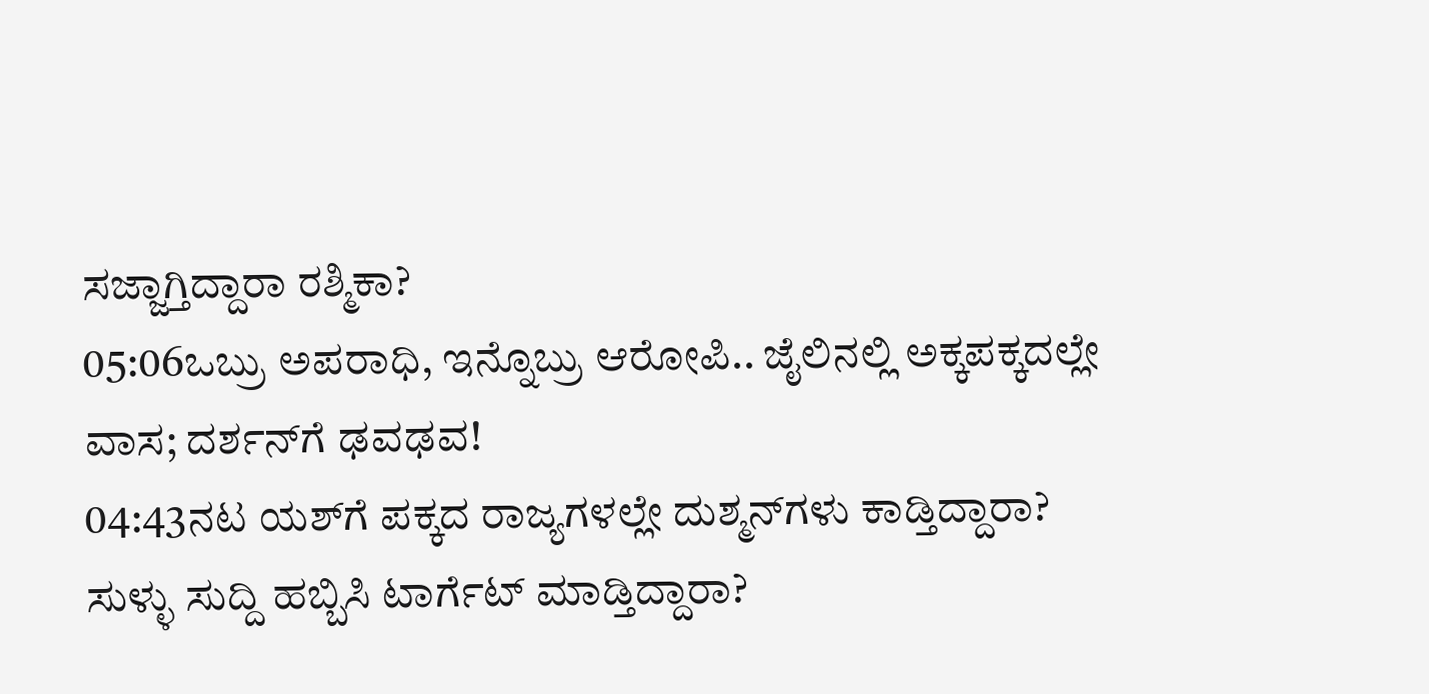ಸಜ್ಜಾಗ್ತಿದ್ದಾರಾ ರಶ್ಮಿಕಾ?
05:06ಒಬ್ರು ಅಪರಾಧಿ, ಇನ್ನೊಬ್ರು ಆರೋಪಿ.. ಜೈಲಿನಲ್ಲಿ ಅಕ್ಕಪಕ್ಕದಲ್ಲೇ ವಾಸ; ದರ್ಶನ್‌ಗೆ ಢವಢವ!
04:43ನಟ ಯಶ್‌ಗೆ ಪಕ್ಕದ ರಾಜ್ಯಗಳಲ್ಲೇ ದುಶ್ಮನ್‌ಗಳು ಕಾಡ್ತಿದ್ದಾರಾ? ಸುಳ್ಳು ಸುದ್ದಿ ಹಬ್ಬಿಸಿ ಟಾರ್ಗೆಟ್‌ ಮಾಡ್ತಿದ್ದಾರಾ?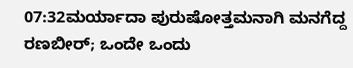07:32ಮರ್ಯಾದಾ ಪುರುಷೋತ್ತಮನಾಗಿ ಮನಗೆದ್ದ ರಣಬೀರ್; ಒಂದೇ ಒಂದು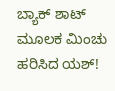ಬ್ಯಾಕ್ ಶಾಟ್ ಮೂಲಕ ಮಿಂಚು ಹರಿಸಿದ ಯಶ್!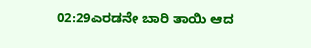02:29ಎರಡನೇ ಬಾರಿ ತಾಯಿ ಆದ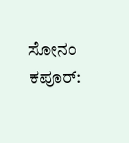ಸೋನಂ ಕಪೂರ್: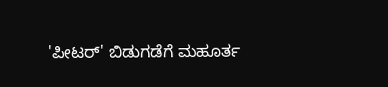'ಪೀಟರ್' ಬಿಡುಗಡೆಗೆ ಮಹೂರ್ತ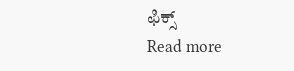ಫಿಕ್ಸ್
Read more